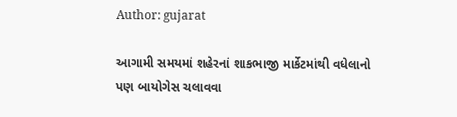Author: gujarat

આગામી સમયમાં શહેરનાં શાકભાજી માર્કેટમાંથી વધેલાનો પણ બાયોગેસ ચલાવવા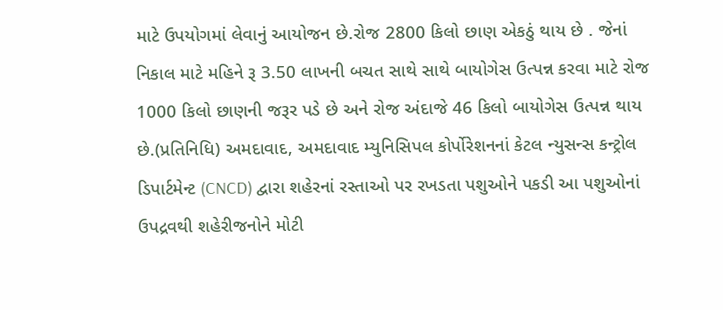માટે ઉપયોગમાં લેવાનું આયોજન છે.રોજ 2800 કિલો છાણ એકઠું થાય છે . જેનાં નિકાલ માટે મહિને રૂ 3.50 લાખની બચત સાથે સાથે બાયોગેસ ઉત્પન્ન કરવા માટે રોજ 1000 કિલો છાણની જરૂર પડે છે અને રોજ અંદાજે 46 કિલો બાયોગેસ ઉત્પન્ન થાય છે.(પ્રતિનિધિ) અમદાવાદ, અમદાવાદ મ્યુનિસિપલ કોર્પોરેશનનાં કેટલ ન્યુસન્સ કન્ટ્રોલ ડિપાર્ટમેન્ટ (CNCD) દ્વારા શહેરનાં રસ્તાઓ પર રખડતા પશુઓને પકડી આ પશુઓનાં ઉપદ્રવથી શહેરીજનોને મોટી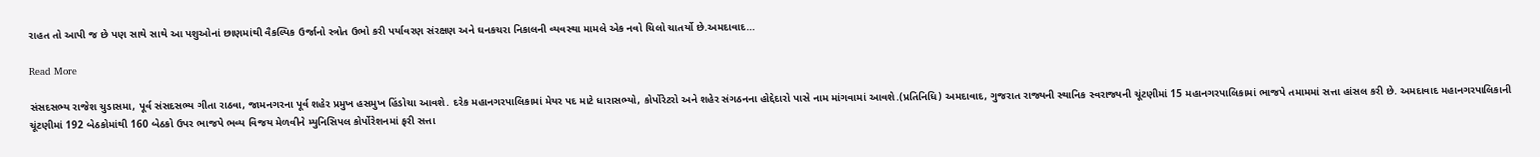રાહત તો આપી જ છે પણ સાથે સાથે આ પશુઓનાં છાણમાંથી વૈકલ્પિક ઉર્જાનો સ્ત્રોત ઉભો કરી પર્યાવરણ સંરક્ષણ અને ઘનકચરા નિકાલની વ્યવસ્થા મામલે એક નવો ચિલો ચાતર્યો છે.અમદાવાદ…

Read More

સંસદસભ્ય રાજેશ ચુડાસમા, પૂર્વ સંસદસભ્ય ગીતા રાઠવા, જામનગરના પૂર્વ શહેર પ્રમુખ હસમુખ હિંડોચા આવશે. દરેક મહાનગરપાલિકામાં મેયર પદ માટે ધારાસભ્યો, કોર્પોરેટરો અને શહેર સંગઠનના હોદ્દેદારો પાસે નામ માંગવામાં આવશે.(પ્રતિનિધિ) અમદાવાદ, ગુજરાત રાજ્યની સ્થાનિક સ્વરાજ્યની ચૂંટણીમાં 15 મહાનગરપાલિકામાં ભાજપે તમામમાં સત્તા હાંસલ કરી છે. અમદાવાદ મહાનગરપાલિકાની ચૂંટણીમાં 192 બેઠકોમાંથી 160 બેઠકો ઉપર ભાજપે ભવ્ય વિજય મેળવીને મ્યુનિસિપલ કોર્પોરેશનમાં ફરી સત્તા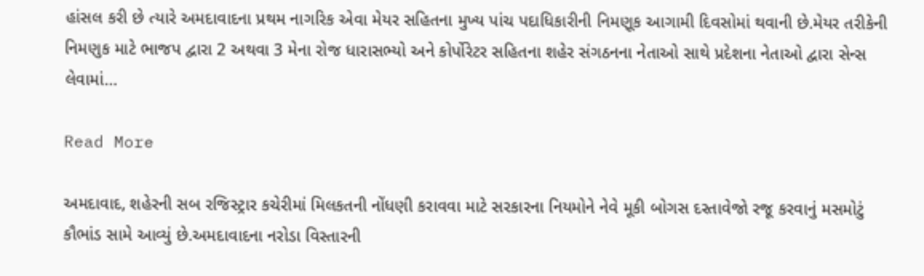હાંસલ કરી છે ત્યારે અમદાવાદના પ્રથમ નાગરિક એવા મેયર સહિતના મુખ્ય પાંચ પદાધિકારીની નિમણૂક આગામી દિવસોમાં થવાની છે.મેયર તરીકેની નિમણુક માટે ભાજપ દ્વારા 2 અથવા 3 મેના રોજ ધારાસભ્યો અને કોર્પોરેટર સહિતના શહેર સંગઠનના નેતાઓ સાથે પ્રદેશના નેતાઓ દ્વારા સેન્સ લેવામાં…

Read More

અમદાવાદ, શહેરની સબ રજિસ્ટ્રાર કચેરીમાં મિલકતની નોંધણી કરાવવા માટે સરકારના નિયમોને નેવે મૂકી બોગસ દસ્તાવેજો રજૂ કરવાનું મસમોટું કૌભાંડ સામે આવ્યું છે.અમદાવાદના નરોડા વિસ્તારની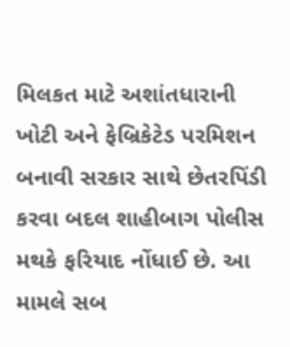મિલકત માટે અશાંતધારાની ખોટી અને ફેબ્રિકેટેડ પરમિશન બનાવી સરકાર સાથે છેતરપિંડી કરવા બદલ શાહીબાગ પોલીસ મથકે ફરિયાદ નોંધાઈ છે. આ મામલે સબ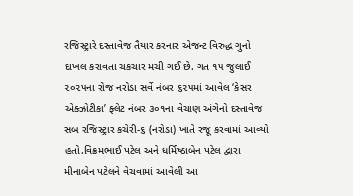રજિસ્ટ્રારે દસ્તાવેજ તૈયાર કરનાર એજન્ટ વિરુદ્ધ ગુનો દાખલ કરાવતા ચકચાર મચી ગઈ છે. ગત ૧૫ જુલાઈ ૨૦૨૫ના રોજ નરોડા સર્વે નંબર ૬૨૫માં આવેલ ‘કેસર એક્ઝોટીકા’ ફ્લેટ નંબર ૩૦૧ના વેચાણ અંગેનો દસ્તાવેજ સબ રજિસ્ટ્રાર કચેરી-૬ (નરોડા) ખાતે રજૂ કરવામાં આવ્યો હતો.વિક્રમભાઈ પટેલ અને ધર્મિષ્ઠાબેન પટેલ દ્વારા મીનાબેન પટેલને વેચવામાં આવેલી આ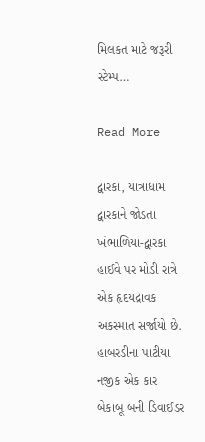મિલકત માટે જરૂરી સ્ટેમ્પ…

Read More

દ્વારકા, યાત્રાધામ દ્વારકાને જોડતા ખંભાળિયા-દ્વારકા હાઈવે પર મોડી રાત્રે એક હૃદયદ્રાવક અકસ્માત સર્જાયો છે. હાબરડીના પાટીયા નજીક એક કાર બેકાબૂ બની ડિવાઈડર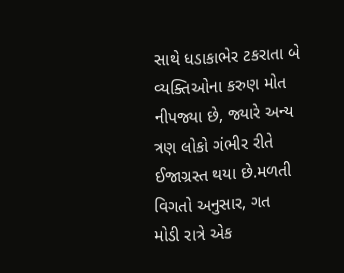સાથે ધડાકાભેર ટકરાતા બે વ્યક્તિઓના કરુણ મોત નીપજ્યા છે, જ્યારે અન્ય ત્રણ લોકો ગંભીર રીતે ઈજાગ્રસ્ત થયા છે.મળતી વિગતો અનુસાર, ગત મોડી રાત્રે એક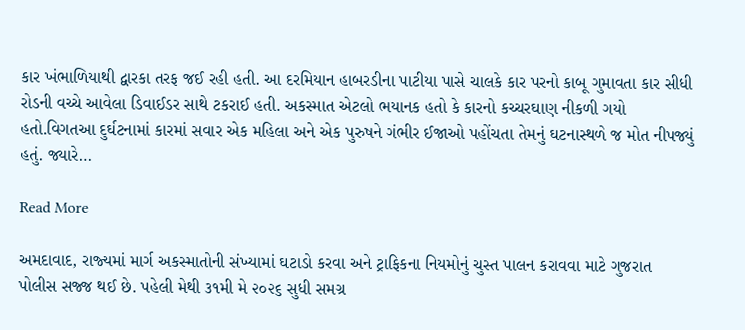કાર ખંભાળિયાથી દ્વારકા તરફ જઈ રહી હતી. આ દરમિયાન હાબરડીના પાટીયા પાસે ચાલકે કાર પરનો કાબૂ ગુમાવતા કાર સીધી રોડની વચ્ચે આવેલા ડિવાઈડર સાથે ટકરાઈ હતી. અકસ્માત એટલો ભયાનક હતો કે કારનો કચ્ચરઘાણ નીકળી ગયો હતો.વિગતઆ દુર્ઘટનામાં કારમાં સવાર એક મહિલા અને એક પુરુષને ગંભીર ઈજાઓ પહોંચતા તેમનું ઘટનાસ્થળે જ મોત નીપજ્યું હતું. જ્યારે…

Read More

અમદાવાદ, રાજ્‍યમાં માર્ગ અકસ્‍માતોની સંખ્‍યામાં ઘટાડો કરવા અને ટ્રાફિકના નિયમોનું ચુસ્‍ત પાલન કરાવવા માટે ગુજરાત પોલીસ સજ્જ થઈ છે. પહેલી મેથી ૩૧મી મે ૨૦૨૬ સુધી સમગ્ર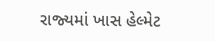રાજ્‍યમાં ખાસ હેલ્‍મેટ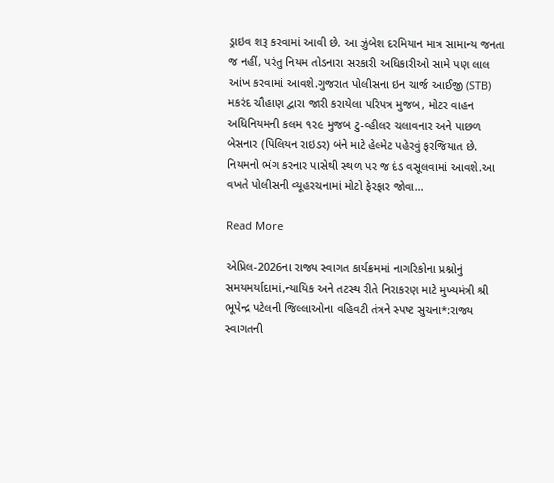ડ્રાઇવ શરૂ કરવામાં આવી છે. આ ઝુંબેશ દરમિયાન માત્ર સામાન્‍ય જનતા જ નહીં, પરંતુ નિયમ તોડનારા સરકારી અધિકારીઓ સામે પણ લાલ આંખ કરવામાં આવશે.ગુજરાત પોલીસના ઇન ચાર્જ આઈજી (STB) મકરંદ ચૌહાણ દ્વારા જારી કરાયેલા પરિપત્ર મુજબ, મોટર વાહન અધિનિયમની કલમ ૧૨૯ મુજબ ટુ-વ્‍હીલર ચલાવનાર અને પાછળ બેસનાર (પિલિયન રાઇડર) બંને માટે હેલ્‍મેટ પહેરવું ફરજિયાત છે. નિયમનો ભંગ કરનાર પાસેથી સ્‍થળ પર જ દંડ વસૂલવામાં આવશે.આ વખતે પોલીસની વ્‍યૂહરચનામાં મોટો ફેરફાર જોવા…

Read More

એપ્રિલ-2026ના રાજ્ય સ્વાગત કાર્યક્રમમાં નાગરિકોના પ્રશ્નોનું સમયમર્યાદામાં,ન્યાયિક અને તટસ્થ રીતે નિરાકરણ માટે મુખ્યમંત્રી શ્રી ભૂપેન્દ્ર પટેલની જિલ્લાઓના વહિવટી તંત્રને સ્પષ્ટ સુચના*:રાજ્ય સ્વાગતની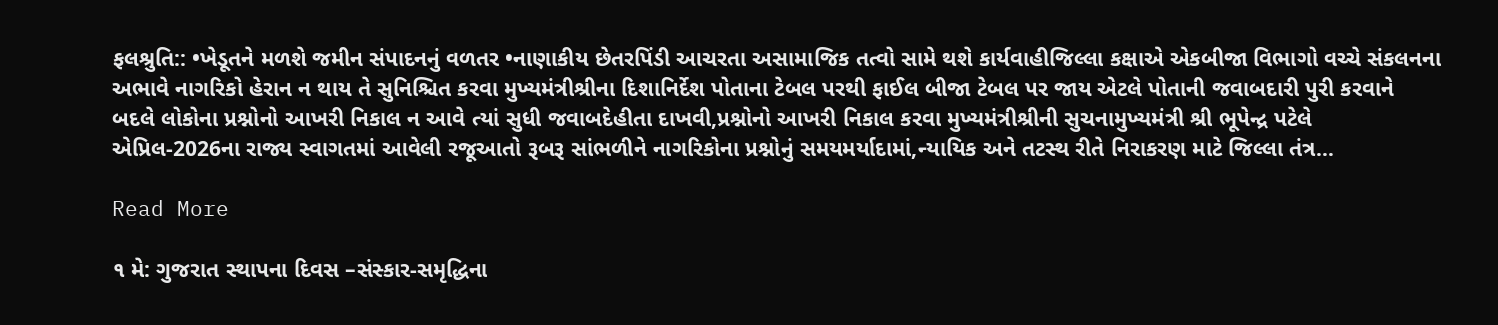ફલશ્રુતિ:: •ખેડૂતને મળશે જમીન સંપાદનનું વળતર •નાણાકીય છેતરપિંડી આચરતા અસામાજિક તત્વો સામે થશે કાર્યવાહીજિલ્લા કક્ષાએ એકબીજા વિભાગો વચ્ચે સંકલનના અભાવે નાગરિકો હેરાન ન થાય તે સુનિશ્ચિત કરવા મુખ્યમંત્રીશ્રીના દિશાનિર્દેશ પોતાના ટેબલ પરથી ફાઈલ બીજા ટેબલ પર જાય એટલે પોતાની જવાબદારી પુરી કરવાને બદલે લોકોના પ્રશ્નોનો આખરી નિકાલ ન આવે ત્યાં સુધી જવાબદેહીતા દાખવી,પ્રશ્નોનો આખરી નિકાલ કરવા મુખ્યમંત્રીશ્રીની સુચનામુખ્યમંત્રી શ્રી ભૂપેન્દ્ર પટેલે એપ્રિલ-2026ના રાજ્ય સ્વાગતમાં આવેલી રજૂઆતો રૂબરૂ સાંભળીને નાગરિકોના પ્રશ્નોનું સમયમર્યાદામાં,ન્યાયિક અને તટસ્થ રીતે નિરાકરણ માટે જિલ્લા તંત્ર…

Read More

૧ મે: ગુજરાત સ્થાપના દિવસ –સંસ્કાર-સમૃદ્ધિના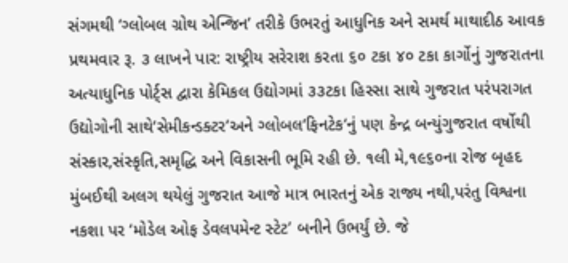સંગમથી ‘ગ્લોબલ ગ્રોથ એન્જિન’ તરીકે ઉભરતું આધુનિક અને સમર્થ માથાદીઠ આવક પ્રથમવાર રૂ. ૩ લાખને પાર: રાષ્ટ્રીય સરેરાશ કરતા ૬૦ ટકા ૪૦ ટકા કાર્ગોનું ગુજરાતના અત્યાધુનિક પોર્ટ્સ દ્વારા કેમિકલ ઉદ્યોગમાં ૩૩ટકા હિસ્સા સાથે ગુજરાત પરંપરાગત ઉદ્યોગોની સાથે‘સેમીકન્ડક્ટર‘અને ગ્લોબલ‘ફિનટેક‘નું પણ કેન્દ્ર બન્યુંગુજરાત વર્ષોથી સંસ્કાર,સંસ્કૃતિ,સમૃદ્ધિ અને વિકાસની ભૂમિ રહી છે. ૧લી મે,૧૯૬૦ના રોજ બૃહદ મુંબઈથી અલગ થયેલું ગુજરાત આજે માત્ર ભારતનું એક રાજ્ય નથી,પરંતુ વિશ્વના નકશા પર ‘મોડેલ ઓફ ડેવલપમેન્ટ સ્ટેટ’ બનીને ઉભર્યું છે. જે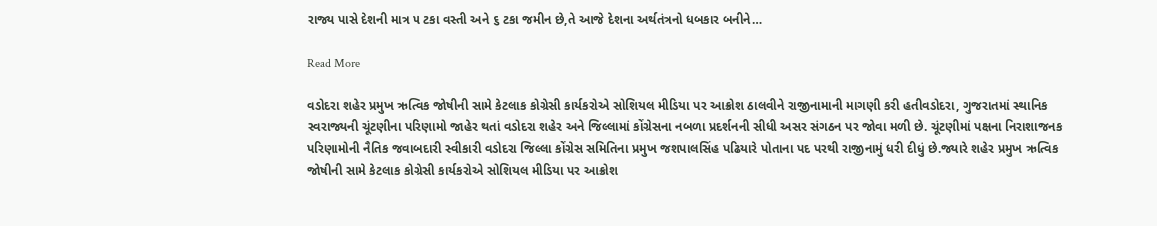રાજ્ય પાસે દેશની માત્ર ૫ ટકા વસ્તી અને ૬ ટકા જમીન છે,તે આજે દેશના અર્થતંત્રનો ધબકાર બનીને…

Read More

વડોદરા શહેર પ્રમુખ ઋત્વિક જોષીની સામે કેટલાક કોગ્રેસી કાર્યકરોએ સોશિયલ મીડિયા પર આક્રોશ ઠાલવીને રાજીનામાની માગણી કરી હતીવડોદરા, ગુજરાતમાં સ્થાનિક સ્વરાજ્યની ચૂંટણીના પરિણામો જાહેર થતાં વડોદરા શહેર અને જિલ્લામાં કોંગ્રેસના નબળા પ્રદર્શનની સીધી અસર સંગઠન પર જોવા મળી છે. ચૂંટણીમાં પક્ષના નિરાશાજનક પરિણામોની નૈતિક જવાબદારી સ્વીકારી વડોદરા જિલ્લા કોંગ્રેસ સમિતિના પ્રમુખ જશપાલસિંહ પઢિયારે પોતાના પદ પરથી રાજીનામું ધરી દીધું છે.જ્યારે શહેર પ્રમુખ ઋત્વિક જોષીની સામે કેટલાક કોગ્રેસી કાર્યકરોએ સોશિયલ મીડિયા પર આક્રોશ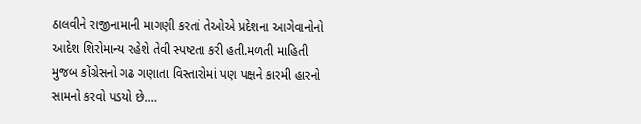ઠાલવીને રાજીનામાની માગણી કરતાં તેઓએ પ્રદેશના આગેવાનોનો આદેશ શિરોમાન્ય રહેશે તેવી સ્પષ્ટતા કરી હતી.મળતી માહિતી મુજબ કોંગ્રેસનો ગઢ ગણાતા વિસ્તારોમાં પણ પક્ષને કારમી હારનો સામનો કરવો પડયો છે.…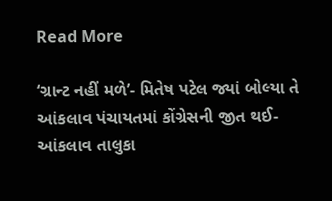Read More

‘ગ્રાન્ટ નહીં મળે’- મિતેષ પટેલ જ્યાં બોલ્યા તે આંકલાવ પંચાયતમાં કોંગ્રેસની જીત થઈ-આંકલાવ તાલુકા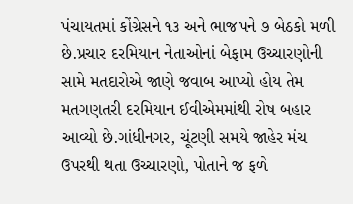પંચાયતમાં કોંગ્રેસને ૧૩ અને ભાજપને ૭ બેઠકો મળી છે.પ્રચાર દરમિયાન નેતાઓનાં બેફામ ઉચ્ચારણોની સામે મતદારોએ જાણે જવાબ આપ્યો હોય તેમ મતગણતરી દરમિયાન ઈવીએમમાંથી રોષ બહાર આવ્યો છે.ગાંધીનગર, ચૂંટણી સમયે જાહેર મંચ ઉપરથી થતા ઉચ્ચારણો, પોતાને જ ફળે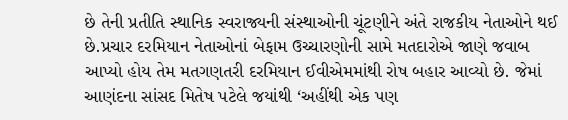છે તેની પ્રતીતિ સ્થાનિક સ્વરાજ્યની સંસ્થાઓની ચૂંટણીને અંતે રાજકીય નેતાઓને થઈ છે.પ્રચાર દરમિયાન નેતાઓનાં બેફામ ઉચ્ચારણોની સામે મતદારોએ જાણે જવાબ આપ્યો હોય તેમ મતગણતરી દરમિયાન ઈવીએમમાંથી રોષ બહાર આવ્યો છે. જેમાં આણંદના સાંસદ મિતેષ પટેલે જયાંથી ‘અહીંથી એક પણ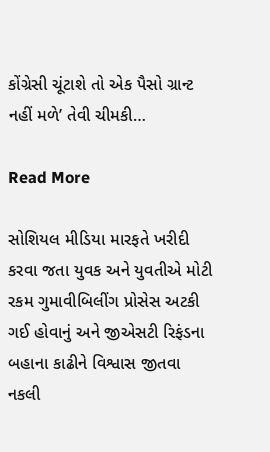કોંગ્રેસી ચૂંટાશે તો એક પૈસો ગ્રાન્ટ નહીં મળે’ તેવી ચીમકી…

Read More

સોશિયલ મીડિયા મારફતે ખરીદી કરવા જતા યુવક અને યુવતીએ મોટી રકમ ગુમાવીબિલીંગ પ્રોસેસ અટકી ગઈ હોવાનું અને જીએસટી રિફંડના બહાના કાઢીને વિશ્વાસ જીતવા નકલી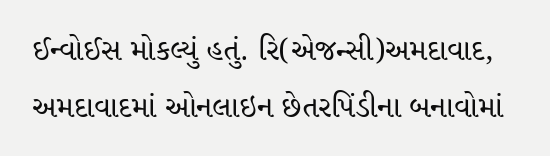ઈન્વોઈસ મોકલ્યું હતું. રિ(એજન્સી)અમદાવાદ, અમદાવાદમાં ઓનલાઇન છેતરપિંડીના બનાવોમાં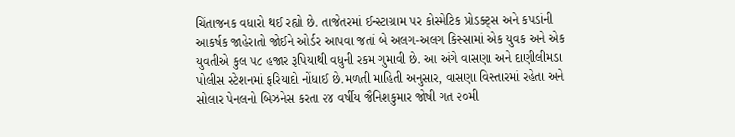ચિંતાજનક વધારો થઈ રહ્યો છે. તાજેતરમાં ઈન્સ્ટાગ્રામ પર કોસ્મેટિક પ્રોડક્ટ્‌સ અને કપડાંની આકર્ષક જાહેરાતો જોઈને ઓર્ડર આપવા જતાં બે અલગ-અલગ કિસ્સામાં એક યુવક અને એક યુવતીએ કુલ ૫૮ હજાર રૂપિયાથી વધુની રકમ ગુમાવી છે. આ અંગે વાસણા અને દાણીલીમડા પોલીસ સ્ટેશનમાં ફરિયાદો નોંધાઈ છે.મળતી માહિતી અનુસાર, વાસણા વિસ્તારમાં રહેતા અને સોલાર પેનલનો બિઝનેસ કરતા ૨૪ વર્ષીય જૈનિશકુમાર જોષી ગત ૨૦મી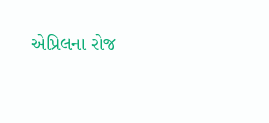એપ્રિલના રોજ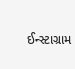ઈન્સ્ટાગ્રામ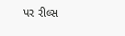પર રીલ્સ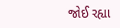જોઈ રહ્યા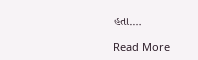હતા.…

Read More